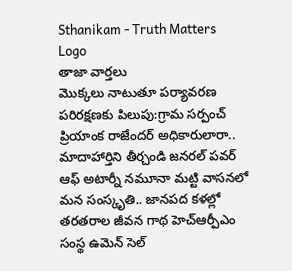Sthanikam - Truth Matters
Logo
తాజా వార్తలు
మొక్కలు నాటుతూ పర్యావరణ పరిరక్షణకు పిలుపు:గ్రామ సర్పంచ్ ప్రియాంక రాజేందర్ అధికారులారా.. మాదాహార్తిని తీర్చండి జనరల్ పవర్ ఆఫ్ అటార్నీ నమూనా మట్టి వాసనలో మన సంస్కృతి.. జానపద కళల్లో తరతరాల జీవన గాథ హెచ్ఆర్పీఎం సంస్థ ఉమెన్ సెల్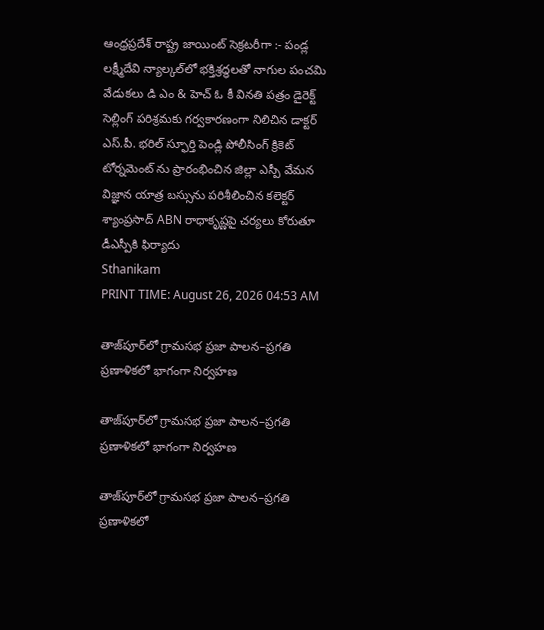ఆంధ్రప్రదేశ్ రాష్ట్ర జాయింట్ సెక్రటరీగా :- పండ్ల లక్ష్మీదేవి న్యాల్కల్‌లో భక్తిశ్రద్ధలతో నాగుల పంచమి వేడుకలు డి ఎం & హెచ్ ఓ కీ వినతి పత్రం డైరెక్ట్ సెల్లింగ్ పరిశ్రమకు గర్వకారణంగా నిలిచిన డాక్టర్ ఎస్.పీ. భరిల్ స్ఫూర్తి పెండ్లి పోలీసింగ్ క్రికెట్ టోర్నమెంట్ ను ప్రారంభించిన జిల్లా ఎస్పీ వేమన విజ్ఞాన యాత్ర బస్సును పరిశీలించిన కలెక్టర్ శ్యాంప్రసాద్ ABN రాధాకృష్ణపై చర్యలు కోరుతూ డీఎస్పీకి ఫిర్యాదు
Sthanikam
PRINT TIME: August 26, 2026 04:53 AM

తాజ్‌పూర్‌లో గ్రామసభ ప్రజా పాలన–ప్రగతి ప్రణాళికలో భాగంగా నిర్వహణ

తాజ్‌పూర్‌లో గ్రామసభ ప్రజా పాలన–ప్రగతి ప్రణాళికలో భాగంగా నిర్వహణ

తాజ్‌పూర్‌లో గ్రామసభ ప్రజా పాలన–ప్రగతి ప్రణాళికలో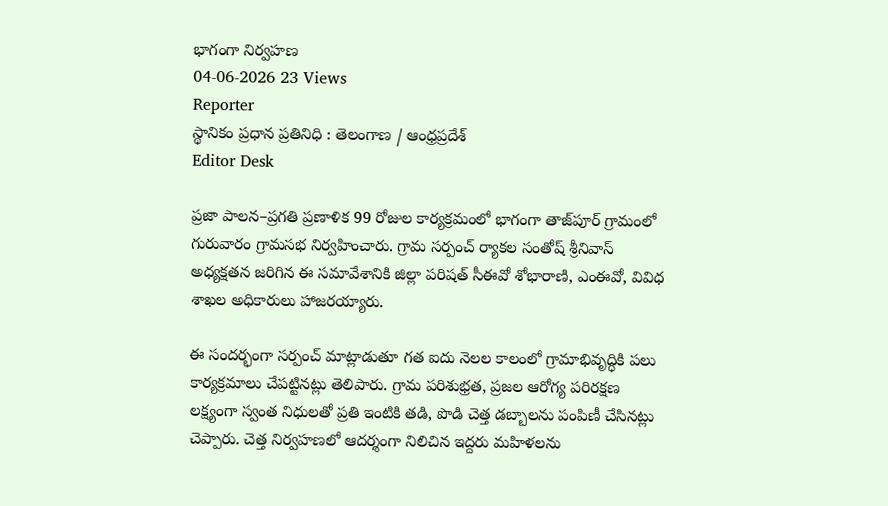భాగంగా నిర్వహణ
04-06-2026 23 Views
Reporter
స్థానికం ప్రధాన ప్రతినిధి : తెలంగాణ / ఆంధ్రప్రదేశ్
Editor Desk

ప్రజా పాలన–ప్రగతి ప్రణాళిక 99 రోజుల కార్యక్రమంలో భాగంగా తాజ్‌పూర్ గ్రామంలో గురువారం గ్రామసభ నిర్వహించారు. గ్రామ సర్పంచ్ ర్యాకల సంతోష్ శ్రీనివాస్ అధ్యక్షతన జరిగిన ఈ సమావేశానికి జిల్లా పరిషత్ సీఈవో శోభారాణి, ఎంఈవో, వివిధ శాఖల అధికారులు హాజరయ్యారు.

ఈ సందర్భంగా సర్పంచ్ మాట్లాడుతూ గత ఐదు నెలల కాలంలో గ్రామాభివృద్ధికి పలు కార్యక్రమాలు చేపట్టినట్లు తెలిపారు. గ్రామ పరిశుభ్రత, ప్రజల ఆరోగ్య పరిరక్షణ లక్ష్యంగా స్వంత నిధులతో ప్రతి ఇంటికి తడి, పొడి చెత్త డబ్బాలను పంపిణీ చేసినట్లు చెప్పారు. చెత్త నిర్వహణలో ఆదర్శంగా నిలిచిన ఇద్దరు మహిళలను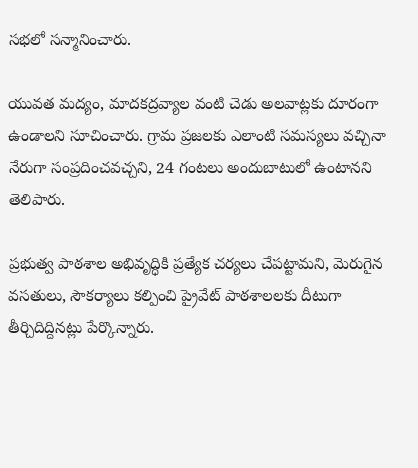సభలో సన్మానించారు.

యువత మద్యం, మాదకద్రవ్యాల వంటి చెడు అలవాట్లకు దూరంగా ఉండాలని సూచించారు. గ్రామ ప్రజలకు ఎలాంటి సమస్యలు వచ్చినా నేరుగా సంప్రదించవచ్చని, 24 గంటలు అందుబాటులో ఉంటానని తెలిపారు.

ప్రభుత్వ పాఠశాల అభివృద్ధికి ప్రత్యేక చర్యలు చేపట్టామని, మెరుగైన వసతులు, సౌకర్యాలు కల్పించి ప్రైవేట్ పాఠశాలలకు దీటుగా తీర్చిదిద్దినట్లు పేర్కొన్నారు.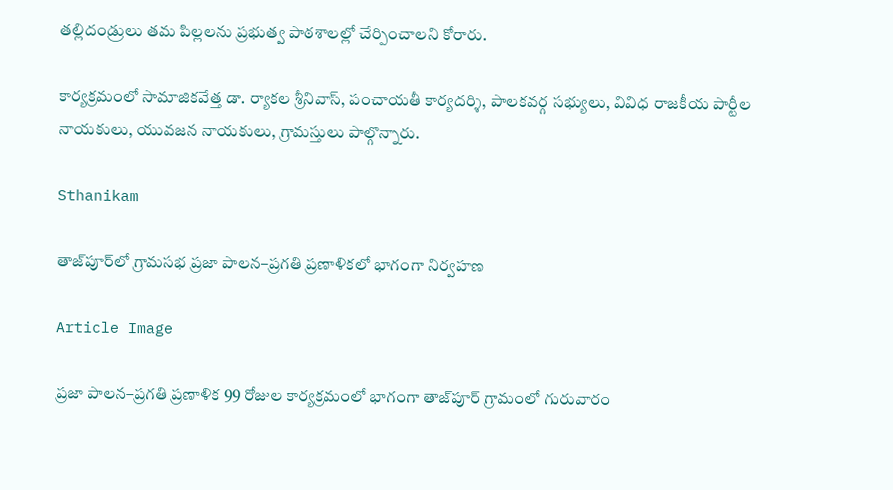తల్లిదండ్రులు తమ పిల్లలను ప్రభుత్వ పాఠశాలల్లో చేర్పించాలని కోరారు.

కార్యక్రమంలో సామాజికవేత్త డా. ర్యాకల శ్రీనివాస్, పంచాయతీ కార్యదర్శి, పాలకవర్గ సభ్యులు, వివిధ రాజకీయ పార్టీల నాయకులు, యువజన నాయకులు, గ్రామస్తులు పాల్గొన్నారు.

Sthanikam

తాజ్‌పూర్‌లో గ్రామసభ ప్రజా పాలన–ప్రగతి ప్రణాళికలో భాగంగా నిర్వహణ

Article Image

ప్రజా పాలన–ప్రగతి ప్రణాళిక 99 రోజుల కార్యక్రమంలో భాగంగా తాజ్‌పూర్ గ్రామంలో గురువారం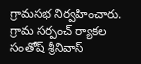గ్రామసభ నిర్వహించారు. గ్రామ సర్పంచ్ ర్యాకల సంతోష్ శ్రీనివాస్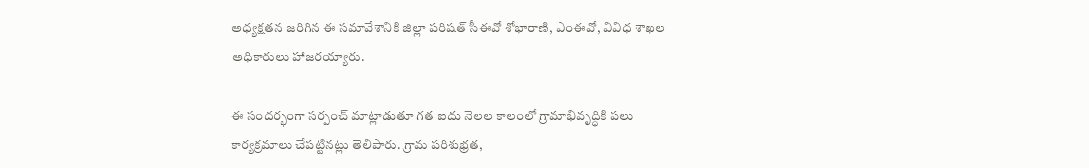అధ్యక్షతన జరిగిన ఈ సమావేశానికి జిల్లా పరిషత్ సీఈవో శోభారాణి, ఎంఈవో, వివిధ శాఖల అధికారులు హాజరయ్యారు.

ఈ సందర్భంగా సర్పంచ్ మాట్లాడుతూ గత ఐదు నెలల కాలంలో గ్రామాభివృద్ధికి పలు కార్యక్రమాలు చేపట్టినట్లు తెలిపారు. గ్రామ పరిశుభ్రత,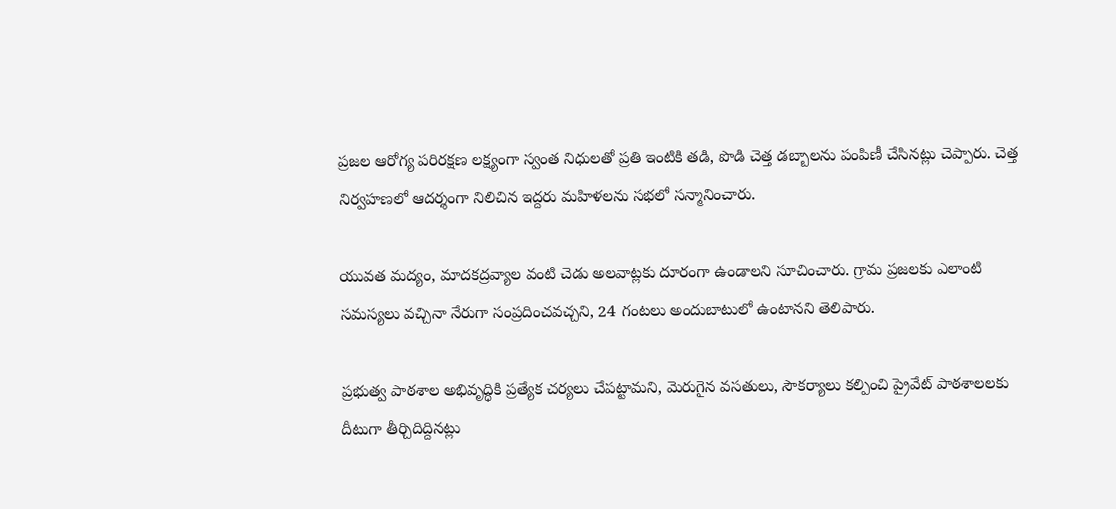ప్రజల ఆరోగ్య పరిరక్షణ లక్ష్యంగా స్వంత నిధులతో ప్రతి ఇంటికి తడి, పొడి చెత్త డబ్బాలను పంపిణీ చేసినట్లు చెప్పారు. చెత్త నిర్వహణలో ఆదర్శంగా నిలిచిన ఇద్దరు మహిళలను సభలో సన్మానించారు.

యువత మద్యం, మాదకద్రవ్యాల వంటి చెడు అలవాట్లకు దూరంగా ఉండాలని సూచించారు. గ్రామ ప్రజలకు ఎలాంటి సమస్యలు వచ్చినా నేరుగా సంప్రదించవచ్చని, 24 గంటలు అందుబాటులో ఉంటానని తెలిపారు.

ప్రభుత్వ పాఠశాల అభివృద్ధికి ప్రత్యేక చర్యలు చేపట్టామని, మెరుగైన వసతులు, సౌకర్యాలు కల్పించి ప్రైవేట్ పాఠశాలలకు దీటుగా తీర్చిదిద్దినట్లు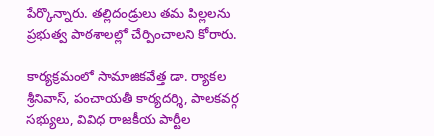పేర్కొన్నారు. తల్లిదండ్రులు తమ పిల్లలను ప్రభుత్వ పాఠశాలల్లో చేర్పించాలని కోరారు.

కార్యక్రమంలో సామాజికవేత్త డా. ర్యాకల శ్రీనివాస్, పంచాయతీ కార్యదర్శి, పాలకవర్గ సభ్యులు, వివిధ రాజకీయ పార్టీల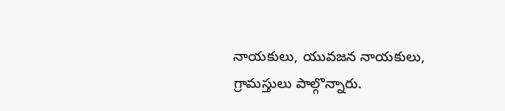నాయకులు, యువజన నాయకులు, గ్రామస్తులు పాల్గొన్నారు.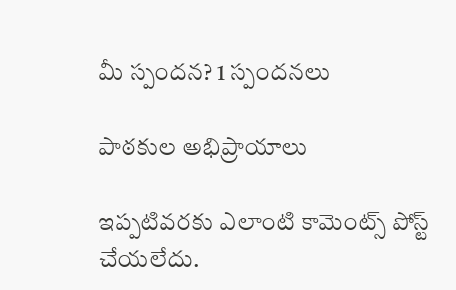మీ స్పందన? 1 స్పందనలు

పాఠకుల అభిప్రాయాలు

ఇప్పటివరకు ఎలాంటి కామెంట్స్ పోస్ట్ చేయలేదు.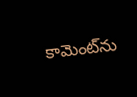కామెంట్‌ను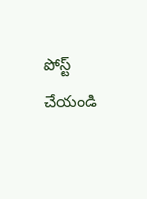పోస్ట్ చేయండి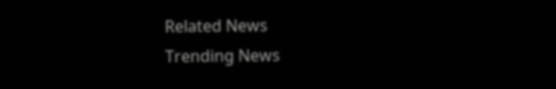Related News
Trending News